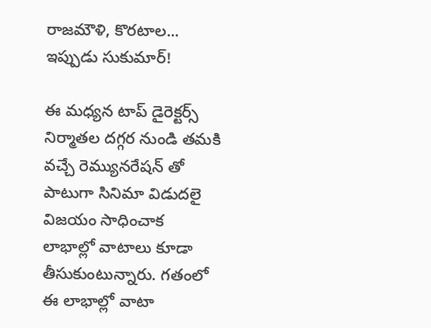రాజమౌళి, కొరటాల... ఇప్పుడు సుకుమార్!

ఈ మధ్యన టాప్ డైరెక్టర్స్ నిర్మాతల దగ్గర నుండి తమకి వచ్చే రెమ్యునరేషన్ తో పాటుగా సినిమా విడుదలై విజయం సాధించాక లాభాల్లో వాటాలు కూడా తీసుకుంటున్నారు. గతంలో ఈ లాభాల్లో వాటా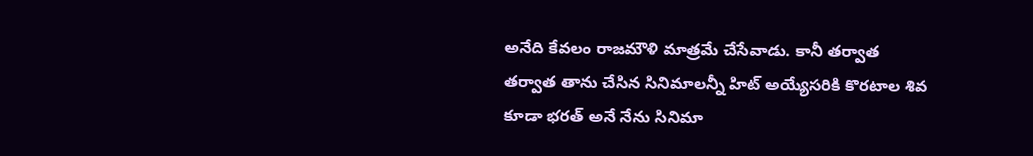అనేది కేవలం రాజమౌళి మాత్రమే చేసేవాడు. కానీ తర్వాత తర్వాత తాను చేసిన సినిమాలన్నీ హిట్ అయ్యేసరికి కొరటాల శివ కూడా భరత్ అనే నేను సినిమా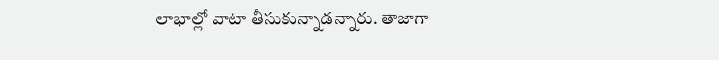లాభాల్లో వాటా తీసుకున్నాడన్నారు. తాజాగా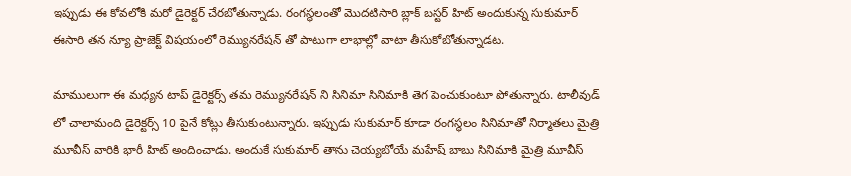ఇప్పుడు ఈ కోవలోకి మరో డైరెక్టర్ చేరబోతున్నాడు. రంగస్థలంతో మొదటిసారి బ్లాక్ బస్టర్ హిట్ అందుకున్న సుకుమార్ ఈసారి తన న్యూ ప్రాజెక్ట్ విషయంలో రెమ్యునరేషన్ తో పాటుగా లాభాల్లో వాటా తీసుకోబోతున్నాడట.

మాములుగా ఈ మధ్యన టాప్ డైరెక్టర్స్ తమ రెమ్యునరేషన్ ని సినిమా సినిమాకి తెగ పెంచుకుంటూ పోతున్నారు. టాలీవుడ్ లో చాలామంది డైరెక్టర్స్ 10 పైనే కోట్లు తీసుకుంటున్నారు. ఇప్పుడు సుకుమార్ కూడా రంగస్థలం సినిమాతో నిర్మాతలు మైత్రి మూవీస్ వారికి భారీ హిట్ అందించాడు. అందుకే సుకుమార్ తాను చెయ్యబోయే మహేష్ బాబు సినిమాకి మైత్రి మూవీస్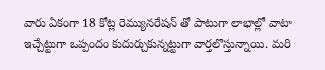వారు ఏకంగా 18 కోట్ల రెమ్యునరేషన్ తో పాటుగా లాభాల్లో వాటా ఇచ్చేట్టుగా ఒప్పందం కుదుర్చుకున్నట్టుగా వార్తలొస్తున్నాయి. మరి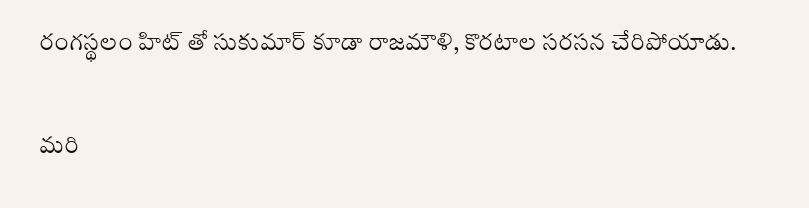రంగస్థలం హిట్ తో సుకుమార్ కూడా రాజమౌళి, కొరటాల సరసన చేరిపోయాడు.

మరి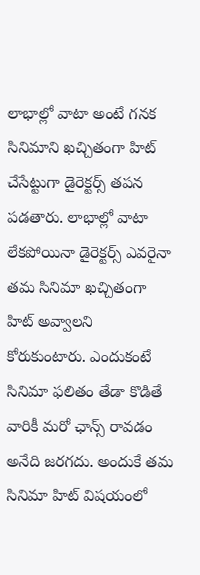లాభాల్లో వాటా అంటే గనక సినిమాని ఖచ్చితంగా హిట్ చేసేట్టుగా డైరెక్టర్స్ తపన పడతారు. లాభాల్లో వాటా లేకపోయినా డైరెక్టర్స్ ఎవరైనా తమ సినిమా ఖచ్చితంగా హిట్ అవ్వాలని కోరుకుంటారు. ఎందుకంటే సినిమా ఫలితం తేడా కొడితే వారికీ మరో ఛాన్స్ రావడం అనేది జరగదు. అందుకే తమ సినిమా హిట్ విషయంలో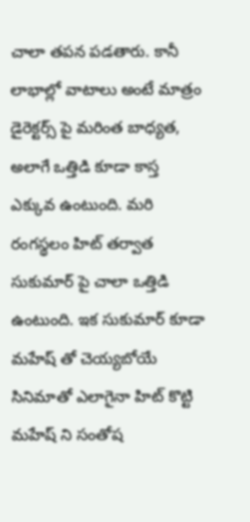చాలా తపన పడతారు. కానీ లాభాల్లో వాటాలు అంటే మాత్రం డైరెక్టర్స్ పై మరింత బాధ్యత, అలాగే ఒత్తిడి కూడా కాస్త ఎక్కువ ఉంటుంది. మరి రంగస్థలం హిట్ తర్వాత సుకుమార్ పై చాలా ఒత్తిడి ఉంటుంది. ఇక సుకుమార్ కూడా మహేష్ తో చెయ్యబోయే సినిమాతో ఎలాగైనా హిట్ కొట్టి మహేష్ ని సంతోష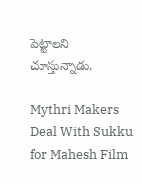పెట్టాలని చూస్తున్నాడు.

Mythri Makers Deal With Sukku for Mahesh Film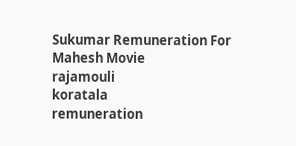Sukumar Remuneration For Mahesh Movie
rajamouli
koratala
remuneration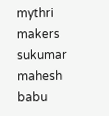mythri makers
sukumar
mahesh babu